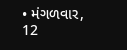• મંગળવાર, 12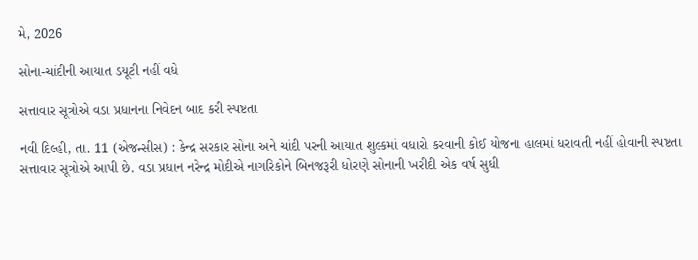મે, 2026

સોના-ચાંદીની આયાત ડયૂટી નહીં વધે

સત્તાવાર સૂત્રોએ વડા પ્રધાનના નિવેદન બાદ કરી સ્પષ્ટતા

નવી દિલ્હી, તા. 11 (એજન્સીસ) : કેન્દ્ર સરકાર સોના અને ચાંદી પરની આયાત શુલ્કમાં વધારો કરવાની કોઈ યોજના હાલમાં ધરાવતી નહીં હોવાની સ્પષ્ટતા સત્તાવાર સૂત્રોએ આપી છે. વડા પ્રધાન નરેન્દ્ર મોદીએ નાગરિકોને બિનજરૂરી ધોરણે સોનાની ખરીદી એક વર્ષ સુધી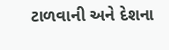ટાળવાની અને દેશના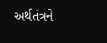અર્થતંત્રને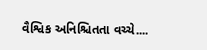વૈશ્વિક અનિશ્ચિતતા વચ્ચે....